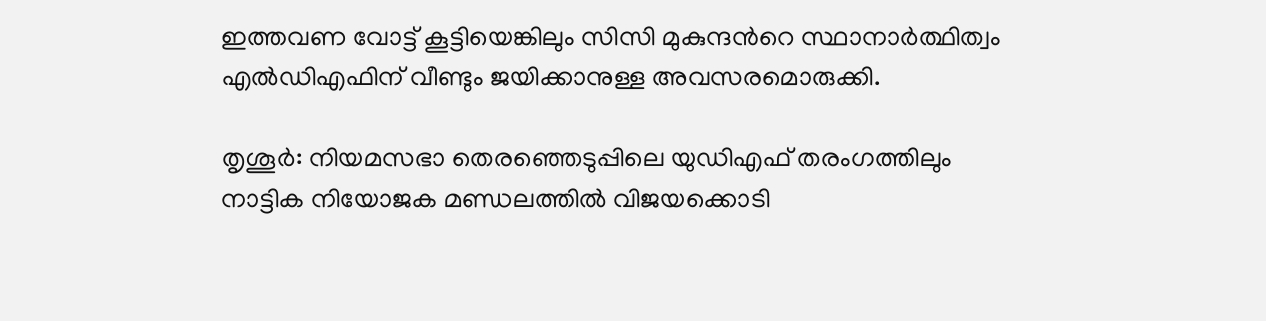ഇത്തവണ വോട്ട് കൂട്ടിയെങ്കിലും സിസി മുകുന്ദന്‍റെ സ്ഥാനാര്‍ത്ഥിത്വം എല്‍ഡിഎഫിന് വീണ്ടും ജയിക്കാനുള്ള അവസരമൊരുക്കി.

തൃശൂര്‍: നിയമസഭാ തെരഞ്ഞെടുപ്പിലെ യുഡിഎഫ് തരംഗത്തിലും നാട്ടിക നിയോജക മണ്ഡലത്തില്‍ വിജയക്കൊടി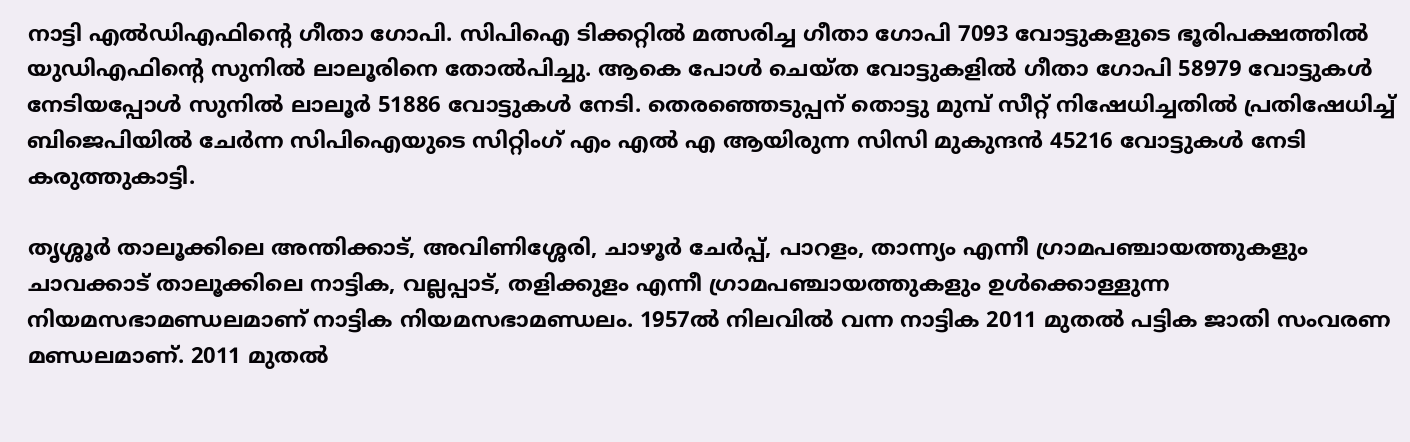നാട്ടി എൽഡിഎഫിന്‍റെ ഗീതാ ഗോപി. സിപിഐ ടിക്കറ്റില്‍ മത്സരിച്ച ഗീതാ ഗോപി 7093 വോട്ടുകളുടെ ഭൂരിപക്ഷത്തില്‍ യുഡിഎഫിന്‍റെ സുനില്‍ ലാലൂരിനെ തോല്‍പിച്ചു. ആകെ പോള്‍ ചെയ്‌ത വോട്ടുകളില്‍ ഗീതാ ഗോപി 58979 വോട്ടുകള്‍ നേടിയപ്പോള്‍ സുനില്‍ ലാലൂര്‍ 51886 വോട്ടുകള്‍ നേടി. തെരഞ്ഞെടുപ്പന് തൊട്ടു മുമ്പ് സീറ്റ് നിഷേധിച്ചതില്‍ പ്രതിഷേധിച്ച് ബിജെപിയില്‍ ചേര്‍ന്ന സിപിഐയുടെ സിറ്റിംഗ് എം എല്‍ എ ആയിരുന്ന സിസി മുകുന്ദൻ 45216 വോട്ടുകള്‍ നേടി കരുത്തുകാട്ടി.

തൃശ്ശൂർ താലൂക്കിലെ അന്തിക്കാട്, അവിണിശ്ശേരി, ചാഴൂർ ചേർപ്പ്, പാറളം, താന്ന്യം എന്നീ ഗ്രാമപഞ്ചായത്തുകളും ചാവക്കാട് താലൂക്കിലെ നാട്ടിക, വല്ലപ്പാട്, തളിക്കുളം എന്നീ ഗ്രാമപഞ്ചായത്തുകളും ഉൾക്കൊള്ളുന്ന നിയമസഭാമണ്ഡലമാണ് നാട്ടിക നിയമസഭാമണ്ഡലം. 1957ൽ നിലവിൽ വന്ന നാട്ടിക 2011 മുതൽ പട്ടിക ജാതി സംവരണ മണ്ഡലമാണ്. 2011 മുതല്‍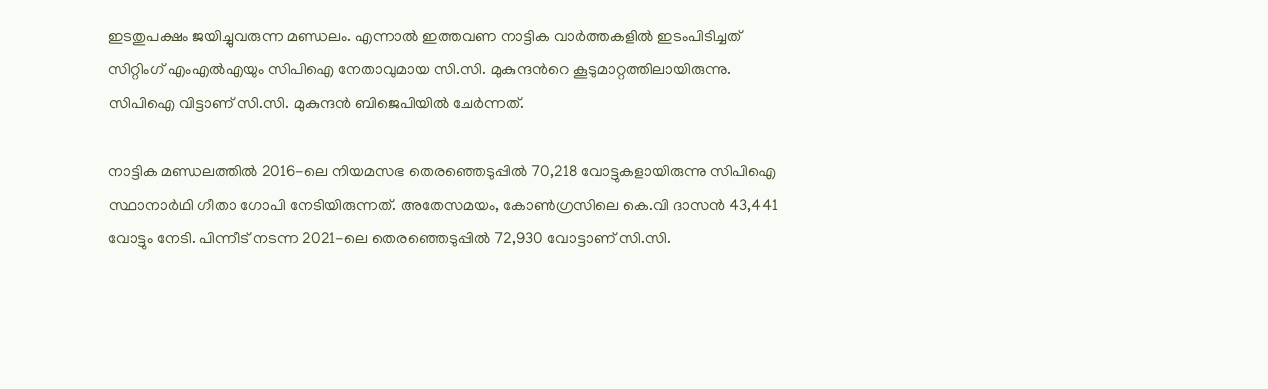ഇടതുപക്ഷം ജയിച്ചുവരുന്ന മണ്ഡലം. എന്നാല്‍ ഇത്തവണ നാട്ടിക വാര്‍ത്തകളില്‍ ഇടംപിടിച്ചത് സിറ്റിംഗ് എംഎല്‍എയും സിപിഐ നേതാവുമായ സി.സി. മുകുന്ദന്‍റെ കൂടുമാറ്റത്തിലായിരുന്നു. സിപിഐ വിട്ടാണ് സി.സി. മുകുന്ദൻ ബിജെപിയില്‍ ചേര്‍ന്നത്.

നാട്ടിക മണ്ഡലത്തില്‍ 2016-ലെ നിയമസഭ തെരഞ്ഞെടുപ്പിൽ 70,218 വോട്ടുകളായിരുന്നു സിപിഐ സ്ഥാനാർഥി ഗീതാ ഗോപി നേടിയിരുന്നത്. അതേസമയം, കോൺഗ്രസിലെ കെ.വി ദാസൻ 43,441 വോട്ടും നേടി. പിന്നീട് നടന്ന 2021-ലെ തെരഞ്ഞെടുപ്പിൽ 72,930 വോട്ടാണ് സി.സി.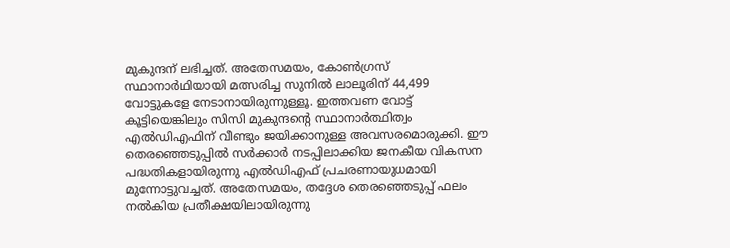മുകുന്ദന് ലഭിച്ചത്. അതേസമയം, കോൺഗ്രസ് സ്ഥാനാർഥിയായി മത്സരിച്ച സുനിൽ ലാലൂരിന് 44,499 വോട്ടുകളേ നേടാനായിരുന്നുള്ളൂ. ഇത്തവണ വോട്ട് കൂട്ടിയെങ്കിലും സിസി മുകുന്ദന്‍റെ സ്ഥാനാര്‍ത്ഥിത്വം എല്‍ഡിഎഫിന് വീണ്ടും ജയിക്കാനുള്ള അവസരമൊരുക്കി. ഈ തെരഞ്ഞെടുപ്പില്‍ സര്‍ക്കാര്‍ നടപ്പിലാക്കിയ ജനകീയ വികസന പദ്ധതികളായിരുന്നു എൽഡിഎഫ് പ്രചരണായുധമായി മുന്നോട്ടുവച്ചത്. അതേസമയം, തദ്ദേശ തെരഞ്ഞെടുപ്പ് ഫലം നല്‍കിയ പ്രതീക്ഷയിലായിരുന്നു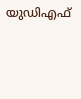യുഡിഎഫ്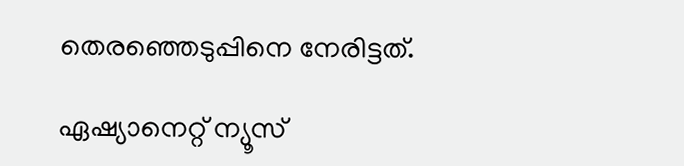തെരഞ്ഞെടുപ്പിനെ നേരിട്ടത്.

ഏഷ്യാനെറ്റ് ന്യൂസ്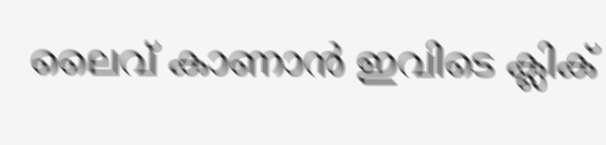ലൈവ് കാണാന്‍ ഇവിടെ ക്ലിക്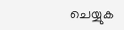ചെയ്യുക